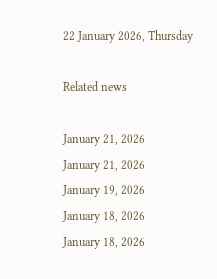22 January 2026, Thursday

Related news

January 21, 2026
January 21, 2026
January 19, 2026
January 18, 2026
January 18, 2026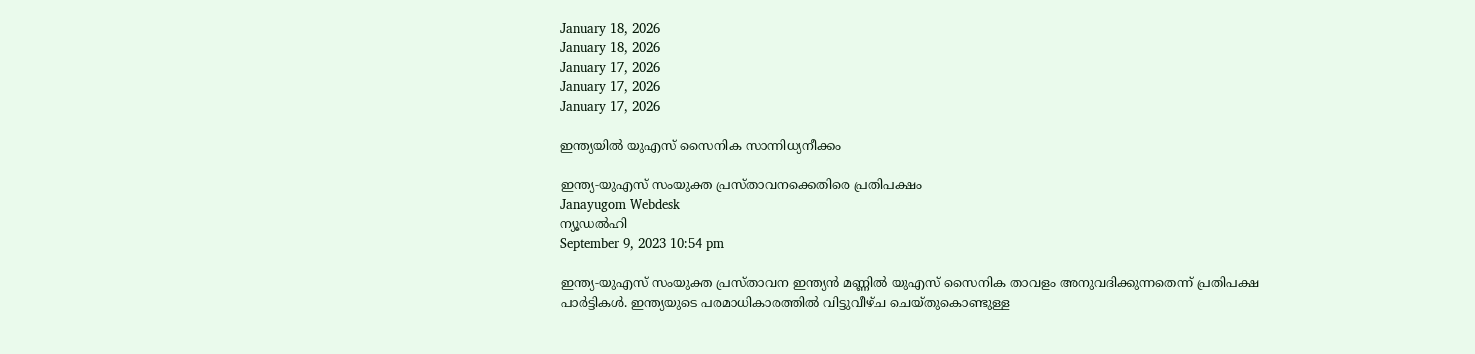January 18, 2026
January 18, 2026
January 17, 2026
January 17, 2026
January 17, 2026

ഇന്ത്യയില്‍ യുഎസ് സൈനിക സാന്നിധ്യനീക്കം

ഇന്ത്യ‑യുഎസ് സംയുക്ത പ്രസ്താവനക്കെതിരെ പ്രതിപക്ഷം
Janayugom Webdesk
ന്യൂഡല്‍ഹി
September 9, 2023 10:54 pm

ഇന്ത്യ‑യുഎസ് സംയുക്ത പ്രസ്താവന ഇന്ത്യൻ മണ്ണില്‍ യുഎസ് സൈനിക താവളം അനുവദിക്കുന്നതെന്ന് പ്രതിപക്ഷ പാര്‍ട്ടികള്‍. ഇന്ത്യയുടെ പരമാധികാരത്തില്‍ വിട്ടുവീഴ്ച ചെയ്തുകൊണ്ടുള്ള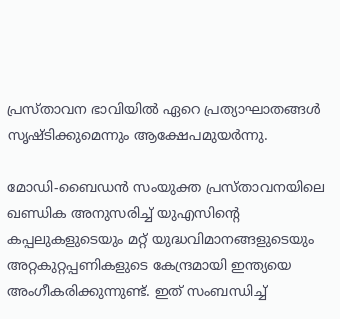പ്രസ്താവന ഭാവിയില്‍ ഏറെ പ്രത്യാഘാതങ്ങള്‍ സൃഷ്ടിക്കുമെന്നും ആക്ഷേപമുയര്‍ന്നു.

മോഡി-ബൈഡന്‍ സംയുക്ത പ്രസ്താവനയിലെ ഖണ്ഡിക അനുസരിച്ച് യുഎസിന്റെ കപ്പലുകളുടെയും മറ്റ് യുദ്ധവിമാനങ്ങളുടെയും അറ്റകുറ്റപ്പണികളുടെ കേന്ദ്രമായി ഇന്ത്യയെ അംഗീകരിക്കുന്നുണ്ട്. ഇത് സംബന്ധിച്ച്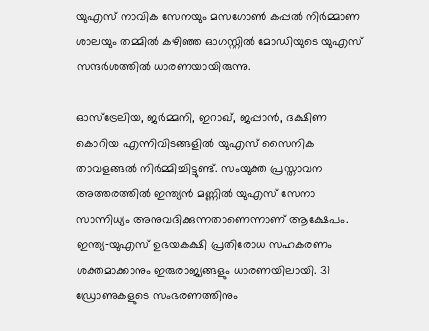യുഎസ് നാവിക സേനയും മസഗോണ്‍ കപ്പല്‍ നിര്‍മ്മാണ ശാലയും തമ്മില്‍ കഴിഞ്ഞ ഓഗസ്റ്റില്‍ മോഡിയുടെ യുഎസ് സന്ദര്‍ശത്തില്‍ ധാരണയായിരുന്നു.

ഓസ്ട്രേലിയ, ജര്‍മ്മനി, ഇറാഖ്, ജപ്പാൻ, ദക്ഷിണ കൊറിയ എന്നിവിടങ്ങളില്‍ യുഎസ് സൈനിക താവളങ്ങല്‍ നിര്‍മ്മിച്ചിട്ടുണ്ട്. സംയുക്ത പ്രസ്താവന അത്തരത്തില്‍ ഇന്ത്യൻ മണ്ണില്‍ യുഎസ് സേനാ സാന്നിധ്യം അനുവദിക്കുന്നതാണെന്നാണ് ആക്ഷേപം. ഇന്ത്യ‑യുഎസ് ഉഭയകക്ഷി പ്രതിരോധ സഹകരണം ശക്തമാക്കാനും ഇരുരാജ്യങ്ങളും ധാരണയിലായി. 31 ഡ്രോണുകളുടെ സംഭരണത്തിനും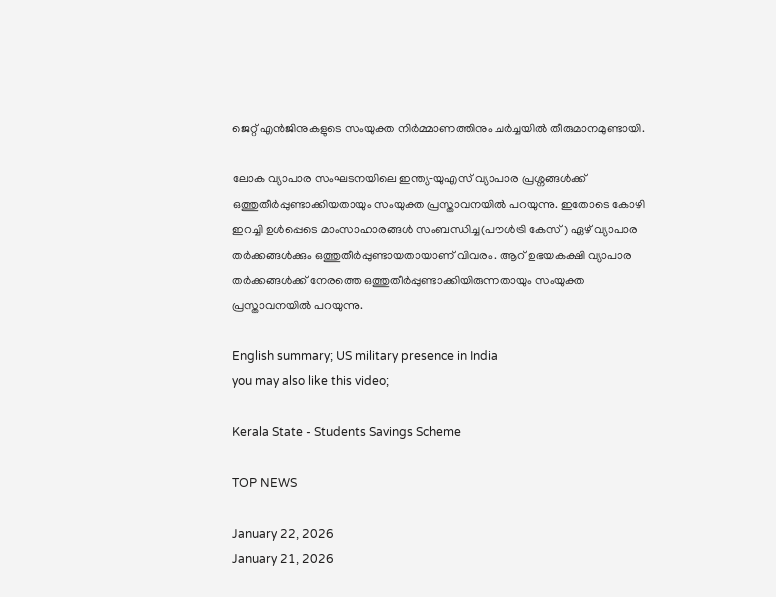ജെറ്റ് എൻജിനുകളുടെ സംയുക്ത നിര്‍മ്മാണത്തിനും ചര്‍ച്ചയില്‍ തീരുമാനമുണ്ടായി.

ലോക വ്യാപാര സംഘടനയിലെ ഇന്ത്യ‑യുഎസ് വ്യാപാര പ്രശ്നങ്ങള്‍ക്ക് ഒത്തുതീര്‍പ്പുണ്ടാക്കിയതായും സംയുക്ത പ്രസ്താവനയില്‍ പറയുന്നു. ഇതോടെ കോഴി ഇറച്ചി ഉള്‍പ്പെടെ മാംസാഹാരങ്ങള്‍ സംബന്ധിച്ച(പൗള്‍ട്രി കേസ്) ഏഴ് വ്യാപാര തര്‍ക്കങ്ങള്‍ക്കും ഒത്തുതീര്‍പ്പുണ്ടായതായാണ് വിവരം. ആറ് ഉഭയകക്ഷി വ്യാപാര തര്‍ക്കങ്ങള്‍ക്ക് നേരത്തെ ഒത്തുതീര്‍പ്പുണ്ടാക്കിയിരുന്നതായും സംയുക്ത പ്രസ്താവനയില്‍ പറയുന്നു.

English summary; US military presence in India
you may also like this video;

Kerala State - Students Savings Scheme

TOP NEWS

January 22, 2026
January 21, 2026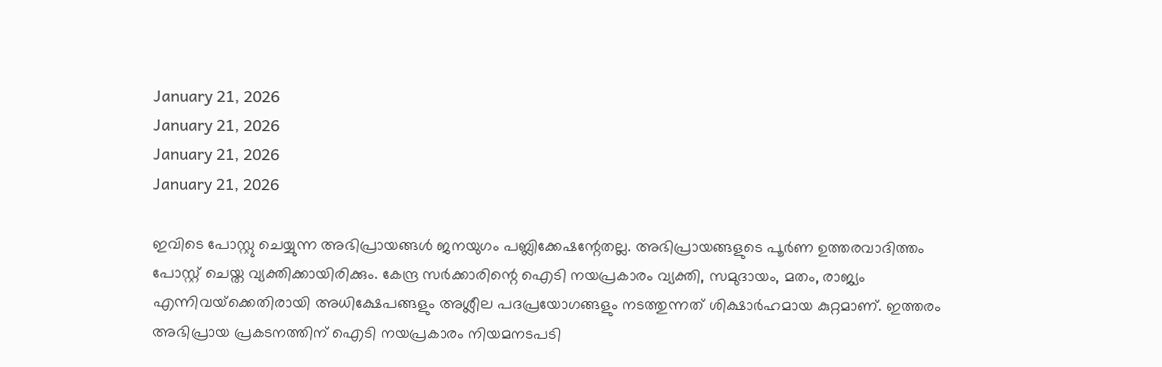January 21, 2026
January 21, 2026
January 21, 2026
January 21, 2026

ഇവിടെ പോസ്റ്റു ചെയ്യുന്ന അഭിപ്രായങ്ങള്‍ ജനയുഗം പബ്ലിക്കേഷന്റേതല്ല. അഭിപ്രായങ്ങളുടെ പൂര്‍ണ ഉത്തരവാദിത്തം പോസ്റ്റ് ചെയ്ത വ്യക്തിക്കായിരിക്കും. കേന്ദ്ര സര്‍ക്കാരിന്റെ ഐടി നയപ്രകാരം വ്യക്തി, സമുദായം, മതം, രാജ്യം എന്നിവയ്‌ക്കെതിരായി അധിക്ഷേപങ്ങളും അശ്ലീല പദപ്രയോഗങ്ങളും നടത്തുന്നത് ശിക്ഷാര്‍ഹമായ കുറ്റമാണ്. ഇത്തരം അഭിപ്രായ പ്രകടനത്തിന് ഐടി നയപ്രകാരം നിയമനടപടി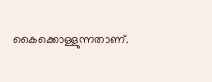കൈക്കൊള്ളുന്നതാണ്.